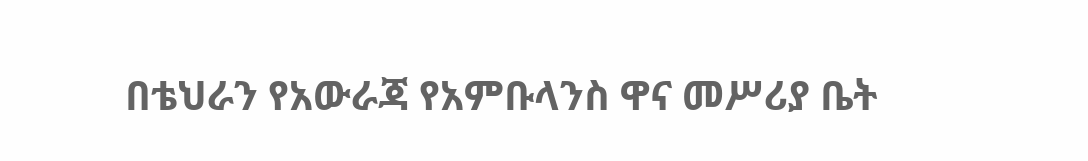በቴህራን የአውራጃ የአምቡላንስ ዋና መሥሪያ ቤት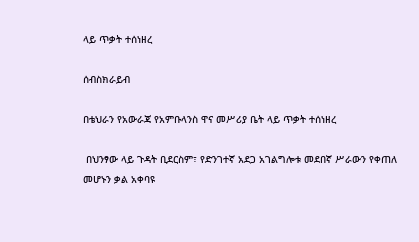ላይ ጥቃት ተሰነዘረ

ሰብስክራይብ

በቴህራን የአውራጃ የአምቡላንስ ዋና መሥሪያ ቤት ላይ ጥቃት ተሰነዘረ

 በህንፃው ላይ ጉዳት ቢደርስም፣ የድንገተኛ አደጋ አገልግሎቱ መደበኛ ሥራውን የቀጠለ መሆኑን ቃል አቀባዩ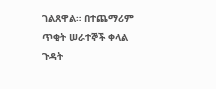ገልጸዋል። በተጨማሪም ጥቂት ሠራተኞች ቀላል ጉዳት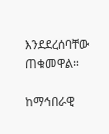እንደደረሰባቸው ጠቁመዋል።

ከማኅበራዊ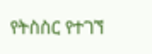የትስስር የተገኘ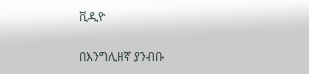ቪዲዮ

በእንግሊዘኛ ያንብቡ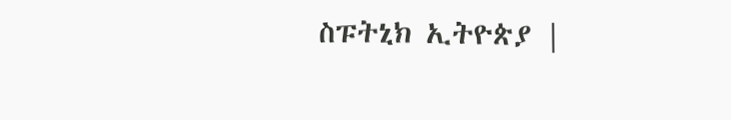ስፑትኒክ ኢትዮጵያ |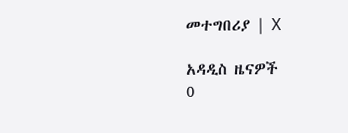መተግበሪያ | X

አዳዲስ ዜናዎች
0